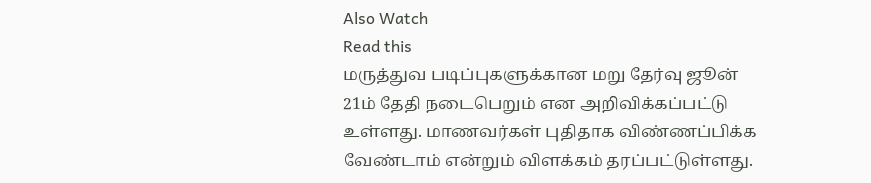Also Watch
Read this
மருத்துவ படிப்புகளுக்கான மறு தேர்வு ஜூன் 21ம் தேதி நடைபெறும் என அறிவிக்கப்பட்டு உள்ளது. மாணவர்கள் புதிதாக விண்ணப்பிக்க வேண்டாம் என்றும் விளக்கம் தரப்பட்டுள்ளது.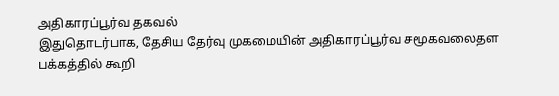அதிகாரப்பூர்வ தகவல்
இதுதொடர்பாக, தேசிய தேர்வு முகமையின் அதிகாரப்பூர்வ சமூகவலைதள பக்கத்தில் கூறி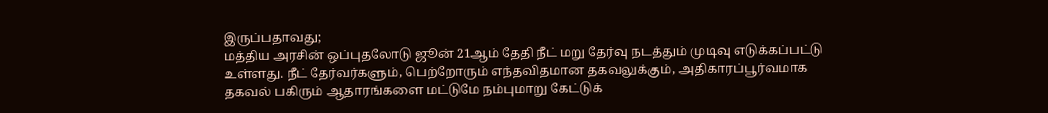இருப்பதாவது;
மத்திய அரசின் ஒப்புதலோடு ஜூன் 21ஆம் தேதி நீட் மறு தேர்வு நடத்தும் முடிவு எடுக்கப்பட்டு உள்ளது. நீட் தேர்வர்களும், பெற்றோரும் எந்தவிதமான தகவலுக்கும், அதிகாரப்பூர்வமாக தகவல் பகிரும் ஆதாரங்களை மட்டுமே நம்புமாறு கேட்டுக்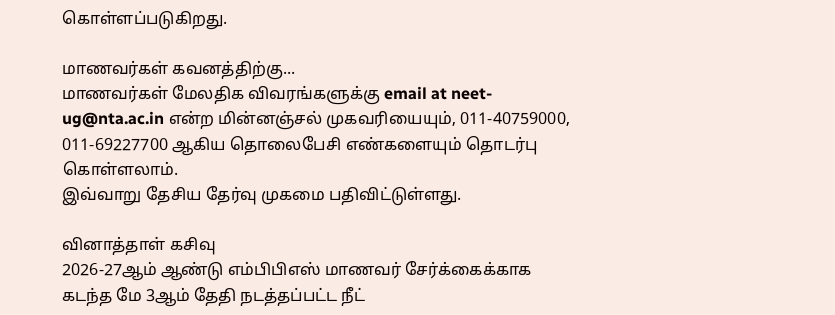கொள்ளப்படுகிறது.

மாணவர்கள் கவனத்திற்கு...
மாணவர்கள் மேலதிக விவரங்களுக்கு email at neet-ug@nta.ac.in என்ற மின்னஞ்சல் முகவரியையும், 011-40759000, 011-69227700 ஆகிய தொலைபேசி எண்களையும் தொடர்பு கொள்ளலாம்.
இவ்வாறு தேசிய தேர்வு முகமை பதிவிட்டுள்ளது.

வினாத்தாள் கசிவு
2026-27ஆம் ஆண்டு எம்பிபிஎஸ் மாணவர் சேர்க்கைக்காக கடந்த மே 3ஆம் தேதி நடத்தப்பட்ட நீட்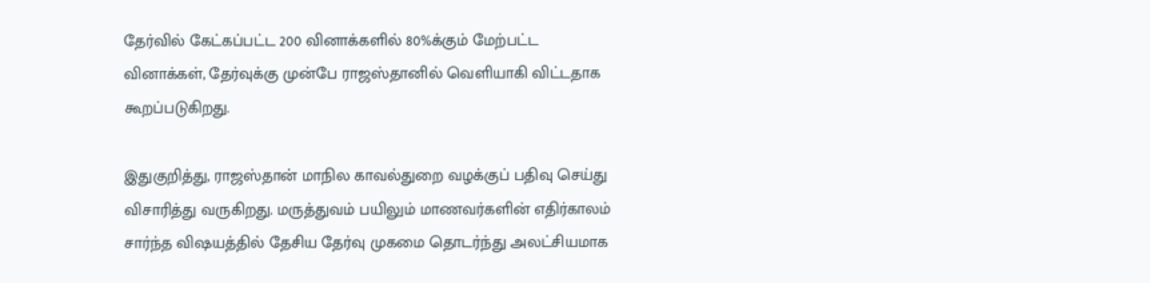தேர்வில் கேட்கப்பட்ட 200 வினாக்களில் 80%க்கும் மேற்பட்ட வினாக்கள், தேர்வுக்கு முன்பே ராஜஸ்தானில் வெளியாகி விட்டதாக கூறப்படுகிறது.

இதுகுறித்து, ராஜஸ்தான் மாநில காவல்துறை வழக்குப் பதிவு செய்து விசாரித்து வருகிறது. மருத்துவம் பயிலும் மாணவர்களின் எதிர்காலம் சார்ந்த விஷயத்தில் தேசிய தேர்வு முகமை தொடர்ந்து அலட்சியமாக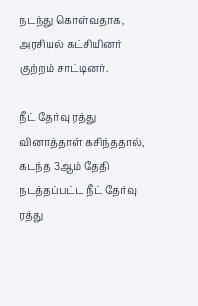நடந்து கொள்வதாக, அரசியல் கட்சியினர் குற்றம் சாட்டினர்.

நீட் தேர்வு ரத்து
வினாத்தாள் கசிந்ததால், கடந்த 3ஆம் தேதி நடத்தப்பட்ட நீட் தேர்வு ரத்து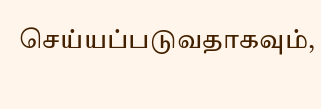செய்யப்படுவதாகவும்,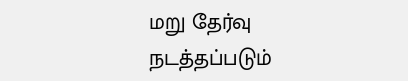மறு தேர்வு நடத்தப்படும்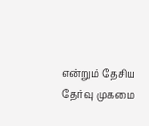என்றும் தேசிய தேர்வு முகமை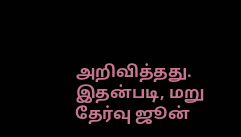அறிவித்தது. இதன்படி, மறு தேர்வு ஜூன்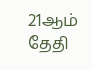21ஆம் தேதி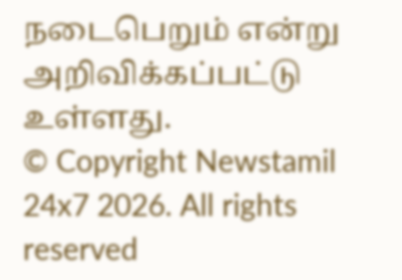நடைபெறும் என்று அறிவிக்கப்பட்டு உள்ளது.
© Copyright Newstamil 24x7 2026. All rights reserved